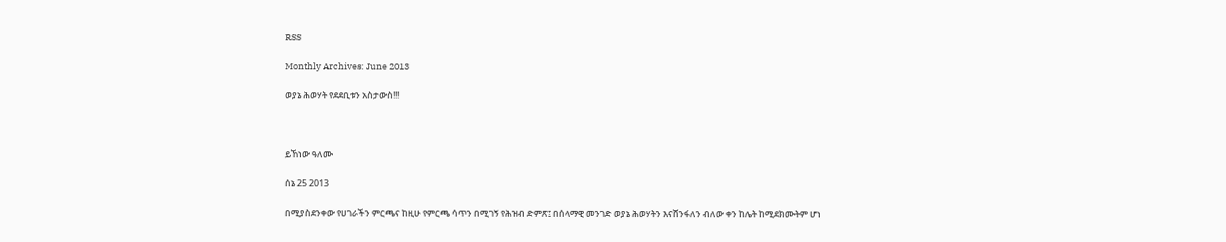RSS

Monthly Archives: June 2013

ወያኔ ሕወሃት የደደቢቱን አስታውስ!!!



ይኸነው ዓለሙ

ሰኔ 25 2013

በሚያስደንቀው የሀገራችን ምርጫና ከዚሁ የምርጫ ሳጥን በሚገኝ የሕዝብ ድምጽ፤ በሰላማዊ መንገድ ወያኔ ሕወሃትን እናሸንፋለን ብለው ቀን ከሌት ከሚደክሙትም ሆነ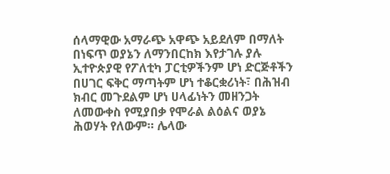ሰላማዊው አማራጭ አዋጭ አይደለም በማለት በነፍጥ ወያኔን ለማንበርከክ እየታገሉ ያሉ ኢተዮጵያዊ የፖለቲካ ፓርቲዎችንም ሆነ ድርጅቶችን በሀገር ፍቅር ማጣትም ሆነ ተቆርቋሪነት፣ በሕዝብ ክብር መጉደልም ሆነ ሀላፊነትን መዘንጋት ለመውቀስ የሚያበቃ የሞራል ልዕልና ወያኔ ሕወሃት የለውም። ሌላው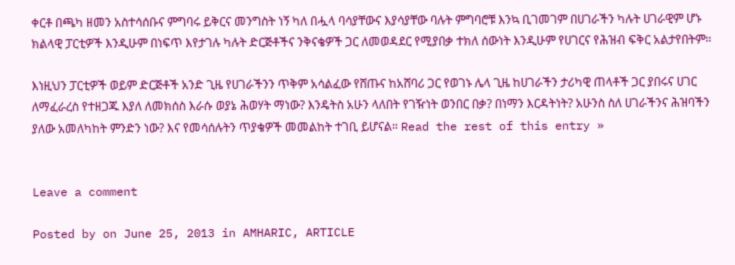ቀርቶ በጫካ ዘመን አስተሳሰቡና ምግባሩ ይቅርና መንግስት ነኝ ካለ በሗላ ባሳያቸውና እያሳያቸው ባሉት ምግባሮቹ እንኳ ቢገመገም በሀገራችን ካሉት ሀገራዊም ሆኑ ክልላዊ ፓርቲዎች እንዲሁም በነፍጥ እየታገሉ ካሉት ድርጅቶችና ንቅናቄዎች ጋር ለመወዳደር የሚያበቃ ተክለ ሰውነት እንዲሁም የሀገርና የሕዝብ ፍቅር አልታየበትም።

እነዚህን ፓርቲዎች ወይም ድርጅቶች አንድ ጊዜ የሀገራችንን ጥቅም አሳልፈው የሸጡና ከአሸባሪ ጋር የወገኑ ሌላ ጊዜ ከሀገራችን ታሪካዊ ጠላቶች ጋር ያበሩና ሀገር ለማፈራረስ የተዘጋጁ እያለ ለመክሰስ እራሱ ወያኔ ሕወሃት ማነው? እንዴትስ አሁን ላለበት የገዥነት ወንበር በቃ? በነማን እርዳትነት? አሁንስ ስለ ሀገራችንና ሕዝባችን ያለው አመለካከት ምንድን ነው? እና የመሳሰሉትን ጥያቄዎች መመልከት ተገቢ ይሆናል። Read the rest of this entry »


Leave a comment

Posted by on June 25, 2013 in AMHARIC, ARTICLE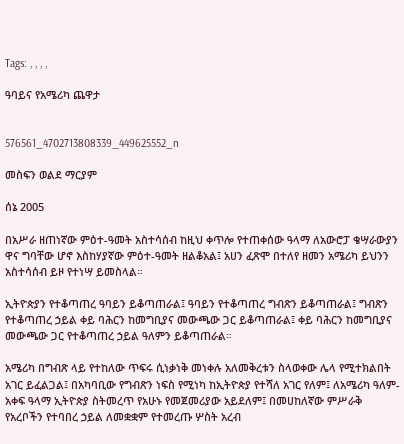Tags: , , , ,

ዓባይና የአሜሪካ ጨዋታ


576561_4702713808339_449625552_n

መስፍን ወልደ ማርያም

ሰኔ 2005

በአሥራ ዘጠነኛው ምዕተ-ዓመት አስተሳሰብ ከዚህ ቀጥሎ የተጠቀሰው ዓላማ ለአውሮፓ ቄሣራውያን ዋና ግባቸው ሆኖ እስከሃያኛው ምዕተ-ዓመት ዘልቆአል፤ አሀን ፈጽሞ በተለየ ዘመን አሜሪካ ይህንን አስተሳሰብ ይዞ የተነሣ ይመስላል።

ኢትዮጵያን የተቆጣጠረ ዓባይን ይቆጣጠራል፤ ዓባይን የተቆጣጠረ ግብጽን ይቆጣጠራል፤ ግብጽን የተቆጣጠረ ኃይል ቀይ ባሕርን ከመግቢያና መውጫው ጋር ይቆጣጠራል፤ ቀይ ባሕርን ከመግቢያና መውጫው ጋር የተቆጣጠረ ኃይል ዓለምን ይቆጣጠራል።

አሜሪካ በግብጽ ላይ የተከለው ጥፍሩ ሲነቃነቅ መነቀሉ አለመቅረቱን ስላወቀው ሌላ የሚተክልበት አገር ይፈልጋል፤ በአካባቢው የግብጽን ነፍስ የሚነካ ከኢትዮጵያ የተሻለ አገር የለም፤ ለአሜሪካ ዓለም-አቀፍ ዓላማ ኢትዮጵያ ስትመረጥ የአሁኑ የመጀመሪያው አይደለም፤ በመሀከለኛው ምሥራቅ የአረቦችን የተባበረ ኃይል ለመቋቋም የተመረጡ ሦስት አረብ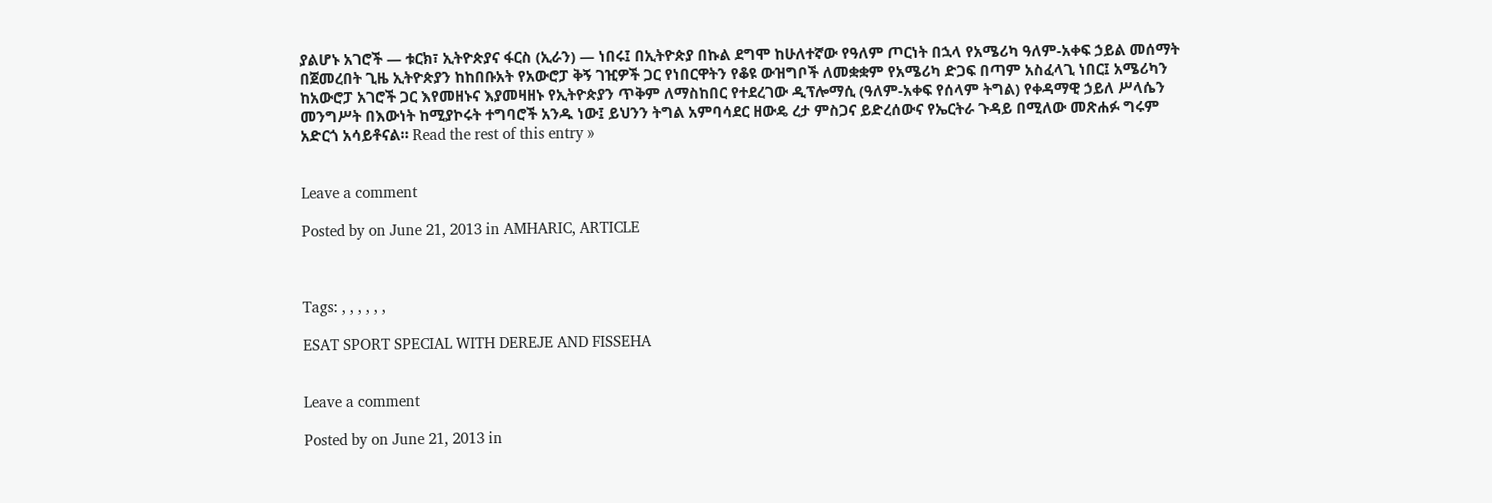ያልሆኑ አገሮች — ቱርክ፣ ኢትዮጵያና ፋርስ (ኢራን) — ነበሩ፤ በኢትዮጵያ በኩል ደግሞ ከሁለተኛው የዓለም ጦርነት በኋላ የአሜሪካ ዓለም-አቀፍ ኃይል መሰማት በጀመረበት ጊዜ ኢትዮጵያን ከከበቡአት የአውሮፓ ቅኝ ገዢዎች ጋር የነበርዋትን የቆዩ ውዝግቦች ለመቋቋም የአሜሪካ ድጋፍ በጣም አስፈላጊ ነበር፤ አሜሪካን ከአውሮፓ አገሮች ጋር እየመዘኑና እያመዛዘኑ የኢትዮጵያን ጥቅም ለማስከበር የተደረገው ዲፕሎማሲ (ዓለም-አቀፍ የሰላም ትግል) የቀዳማዊ ኃይለ ሥላሴን መንግሥት በእውነት ከሚያኮሩት ተግባሮች አንዱ ነው፤ ይህንን ትግል አምባሳደር ዘውዴ ረታ ምስጋና ይድረሰውና የኤርትራ ጉዳይ በሚለው መጽሐፉ ግሩም አድርጎ አሳይቶናል። Read the rest of this entry »


Leave a comment

Posted by on June 21, 2013 in AMHARIC, ARTICLE



Tags: , , , , , ,

ESAT SPORT SPECIAL WITH DEREJE AND FISSEHA


Leave a comment

Posted by on June 21, 2013 in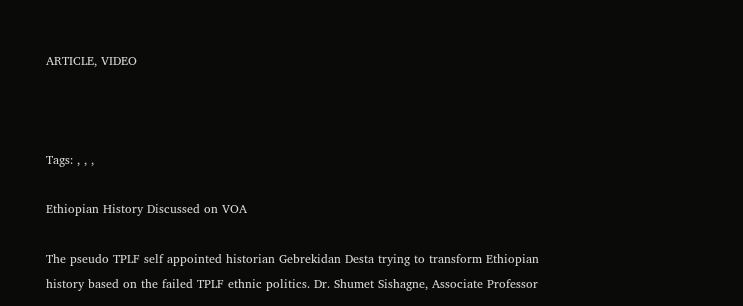ARTICLE, VIDEO



Tags: , , ,

Ethiopian History Discussed on VOA

The pseudo TPLF self appointed historian Gebrekidan Desta trying to transform Ethiopian history based on the failed TPLF ethnic politics. Dr. Shumet Sishagne, Associate Professor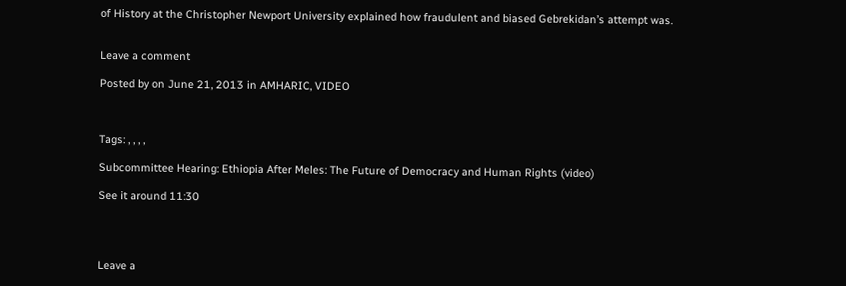of History at the Christopher Newport University explained how fraudulent and biased Gebrekidan’s attempt was.


Leave a comment

Posted by on June 21, 2013 in AMHARIC, VIDEO



Tags: , , , ,

Subcommittee Hearing: Ethiopia After Meles: The Future of Democracy and Human Rights (video)

See it around 11:30




Leave a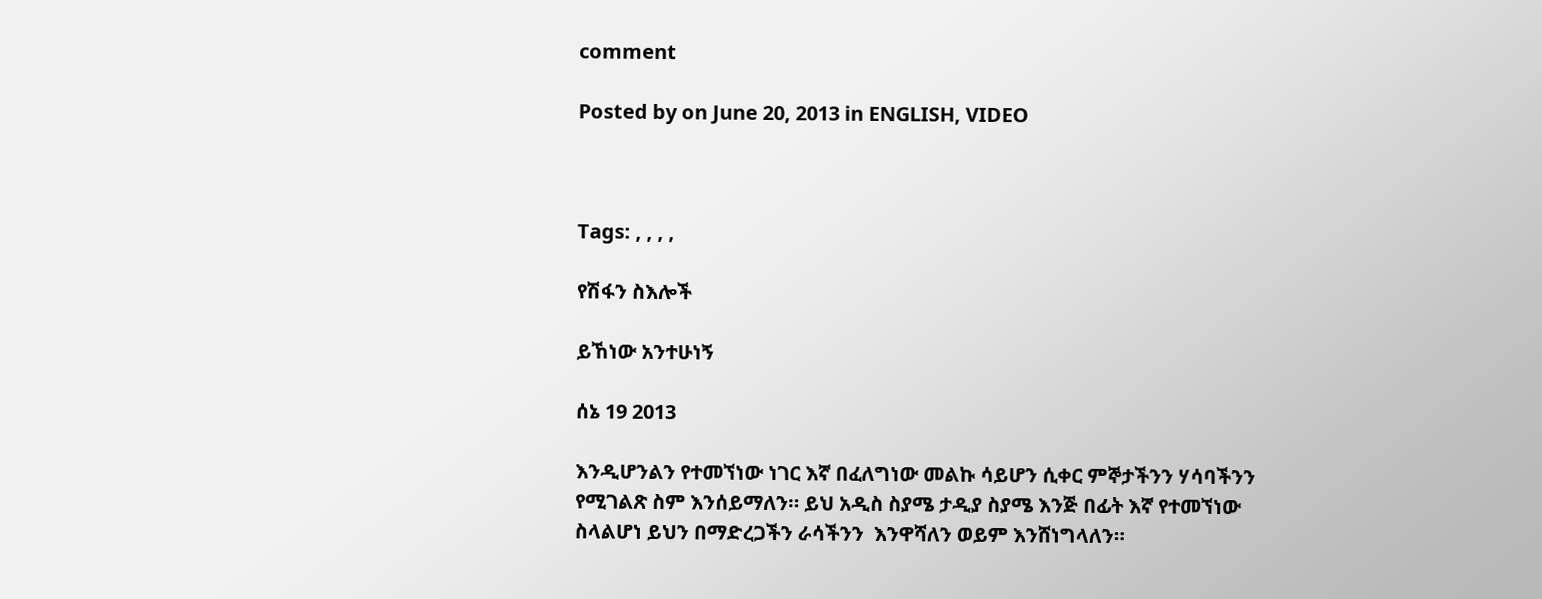comment

Posted by on June 20, 2013 in ENGLISH, VIDEO



Tags: , , , ,

የሽፋን ስእሎች

ይኸነው አንተሁነኝ

ሰኔ 19 2013

እንዲሆንልን የተመኘነው ነገር እኛ በፈለግነው መልኩ ሳይሆን ሲቀር ምኞታችንን ሃሳባችንን የሚገልጽ ስም እንሰይማለን። ይህ አዲስ ስያሜ ታዲያ ስያሜ እንጅ በፊት እኛ የተመኘነው ስላልሆነ ይህን በማድረጋችን ራሳችንን  እንዋሻለን ወይም እንሸነግላለን።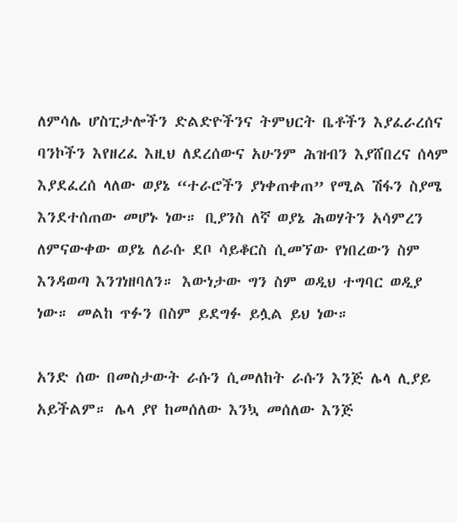ለምሳሌ ሆስፒታሎችን ድልድዮችንና ትምህርት ቤቶችን እያፈራረሰና ባንኮችን እየዘረፈ እዚህ ለደረሰውና አሁንም ሕዝብን እያሸበረና ሰላም እያደፈረሰ ላለው ወያኔ “ተራሮችን ያነቀጠቀጠ” የሚል ሽፋን ስያሜ እንደተሰጠው መሆኑ ነው። ቢያንስ ለኛ ወያኔ ሕወሃትን አሳምረን ለምናውቀው ወያኔ ለራሱ ደቦ ሳይቆርስ ሲመኘው የነበረውን ስም እንዳወጣ እንገነዘባለን። እውነታው ግን ስም ወዲህ ተግባር ወዲያ ነው። መልከ ጥፉን በስም ይደግፉ ይሏል ይህ ነው።

አንድ ሰው በመስታውት ራሱን ሲመለከት ራሱን እንጅ ሌላ ሊያይ አይችልም። ሌላ ያየ ከመሰለው እንኳ መሰለው እንጅ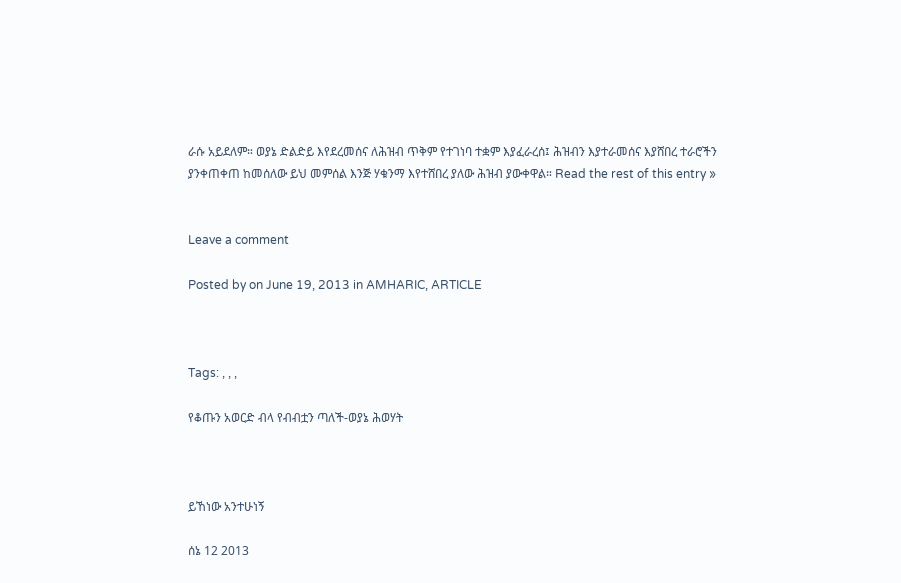ራሱ አይደለም። ወያኔ ድልድይ እየደረመሰና ለሕዝብ ጥቅም የተገነባ ተቋም እያፈራረሰ፤ ሕዝብን እያተራመሰና እያሸበረ ተራሮችን ያንቀጠቀጠ ከመሰለው ይህ መምሰል እንጅ ሃቁንማ እየተሸበረ ያለው ሕዝብ ያውቀዋል። Read the rest of this entry »


Leave a comment

Posted by on June 19, 2013 in AMHARIC, ARTICLE



Tags: , , ,

የቆጡን አወርድ ብላ የብብቷን ጣለች-ወያኔ ሕወሃት



ይኸነው አንተሁነኝ

ሰኔ 12 2013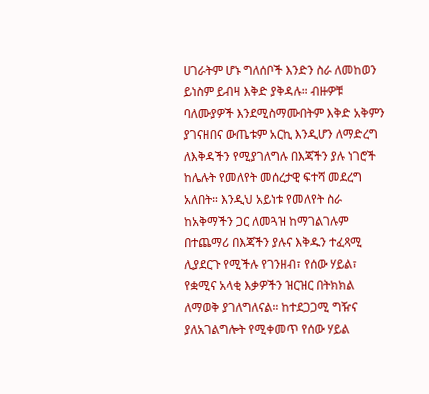ሀገራትም ሆኑ ግለሰቦች እንድን ስራ ለመከወን ይነስም ይብዛ እቅድ ያቅዳሉ። ብዙዎቹ ባለሙያዎች እንደሚስማሙበትም እቅድ አቅምን ያገናዘበና ውጤቱም አርኪ እንዲሆን ለማድረግ ለእቅዳችን የሚያገለግሉ በእጃችን ያሉ ነገሮች ከሌሉት የመለየት መሰረታዊ ፍተሻ መደረግ አለበት። እንዲህ አይነቱ የመለየት ስራ ከአቅማችን ጋር ለመጓዝ ከማገልገሉም በተጨማሪ በእጃችን ያሉና እቅዱን ተፈጻሚ ሊያደርጉ የሚችሉ የገንዘብ፣ የሰው ሃይል፣ የቋሚና አላቂ እቃዎችን ዝርዝር በትክክል ለማወቅ ያገለግለናል። ከተደጋጋሚ ግዥና ያለአገልግሎት የሚቀመጥ የሰው ሃይል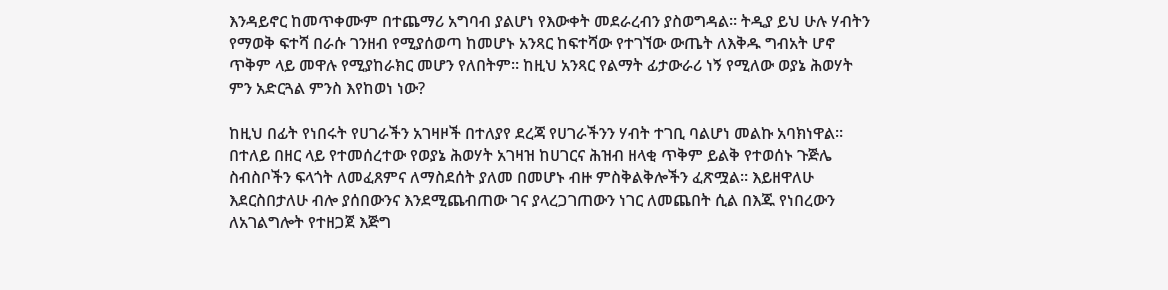እንዳይኖር ከመጥቀሙም በተጨማሪ አግባብ ያልሆነ የእውቀት መደራረብን ያስወግዳል። ትዲያ ይህ ሁሉ ሃብትን የማወቅ ፍተሻ በራሱ ገንዘብ የሚያሰወጣ ከመሆኑ አንጻር ከፍተሻው የተገኘው ውጤት ለእቅዱ ግብአት ሆኖ ጥቅም ላይ መዋሉ የሚያከራክር መሆን የለበትም። ከዚህ አንጻር የልማት ፊታውራሪ ነኝ የሚለው ወያኔ ሕወሃት ምን አድርጓል ምንስ እየከወነ ነው?

ከዚህ በፊት የነበሩት የሀገራችን አገዛዞች በተለያየ ደረጃ የሀገራችንን ሃብት ተገቢ ባልሆነ መልኩ አባክነዋል። በተለይ በዘር ላይ የተመሰረተው የወያኔ ሕወሃት አገዛዝ ከሀገርና ሕዝብ ዘላቂ ጥቅም ይልቅ የተወሰኑ ጉጅሌ ስብስቦችን ፍላጎት ለመፈጸምና ለማስደሰት ያለመ በመሆኑ ብዙ ምስቅልቅሎችን ፈጽሟል። እይዘዋለሁ እደርስበታለሁ ብሎ ያሰበውንና እንደሚጨብጠው ገና ያላረጋገጠውን ነገር ለመጨበት ሲል በእጁ የነበረውን ለአገልግሎት የተዘጋጀ እጅግ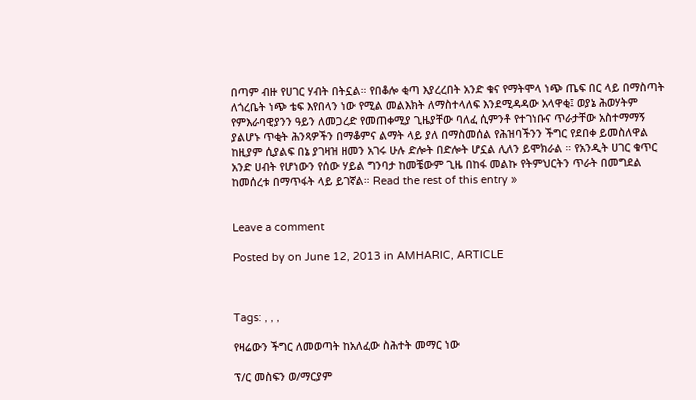በጣም ብዙ የሀገር ሃብት በትኗል። የበቆሎ ቂጣ እያረረበት አንድ ቁና የማትሞላ ነጭ ጤፍ በር ላይ በማስጣት ለጎረቤት ነጭ ቴፍ እየበላን ነው የሚል መልእክት ለማስተላለፍ እንደሚዳዳው አላዋቂ፤ ወያኔ ሕወሃትም የምእራባዊያንን ዓይን ለመጋረድ የመጠቀሚያ ጊዜያቸው ባለፈ ሲምንቶ የተገነቡና ጥራታቸው አስተማማኝ ያልሆኑ ጥቂት ሕንጻዎችን በማቆምና ልማት ላይ ያለ በማስመሰል የሕዝባችንን ችግር የደበቀ ይመስለዋል ከዚያም ሲያልፍ በኔ ያገዛዝ ዘመን አገሩ ሁሉ ድሎት በድሎት ሆኗል ሊለን ይሞክራል ። የአንዲት ሀገር ቁጥር አንድ ሀብት የሆነውን የሰው ሃይል ግንባታ ከመቼውም ጊዜ በከፋ መልኩ የትምህርትን ጥራት በመግደል ከመሰረቱ በማጥፋት ላይ ይገኛል። Read the rest of this entry »


Leave a comment

Posted by on June 12, 2013 in AMHARIC, ARTICLE



Tags: , , ,

የዛሬውን ችግር ለመወጣት ከአለፈው ስሕተት መማር ነው

ፕ/ር መስፍን ወ/ማርያም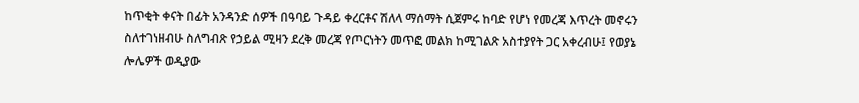ከጥቂት ቀናት በፊት አንዳንድ ሰዎች በዓባይ ጉዳይ ቀረርቶና ሽለላ ማሰማት ሲጀምሩ ከባድ የሆነ የመረጃ እጥረት መኖሩን ስለተገነዘብሁ ስለግብጽ የኃይል ሚዛን ደረቅ መረጃ የጦርነትን መጥፎ መልክ ከሚገልጽ አስተያየት ጋር አቀረብሁ፤ የወያኔ ሎሌዎች ወዲያው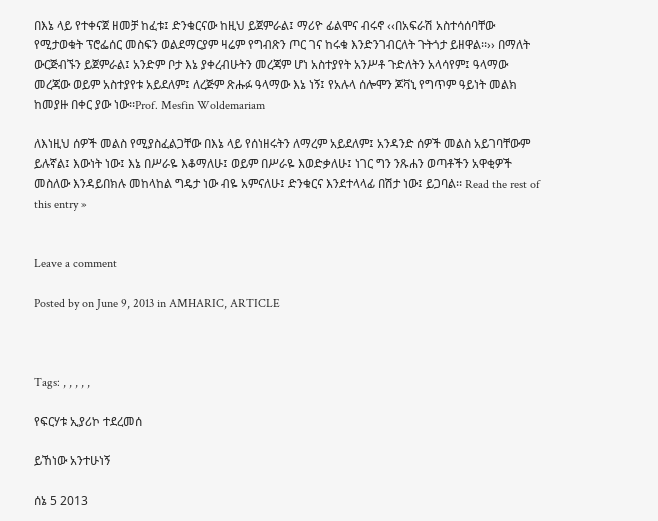በእኔ ላይ የተቀናጀ ዘመቻ ከፈቱ፤ ድንቁርናው ከዚህ ይጀምራል፤ ማሪዮ ፊልሞና ብሩኖ ‹‹በአፍራሽ አስተሳሰባቸው የሚታወቁት ፕሮፌሰር መስፍን ወልደማርያም ዛሬም የግብጽን ጦር ገና ከሩቁ እንድንገብርለት ጉትጎታ ይዘዋል፡፡›› በማለት ውርጅብኙን ይጀምራል፤ አንድም ቦታ እኔ ያቀረብሁትን መረጃም ሆነ አስተያየት አንሥቶ ጉድለትን አላሳየም፤ ዓላማው መረጃው ወይም አስተያየቱ አይደለም፤ ለረጅም ጽሑፉ ዓላማው እኔ ነኝ፤ የአሉላ ሰሎሞን ጆቫኒ የግጥም ዓይነት መልክ ከመያዙ በቀር ያው ነው፡፡Prof. Mesfin Woldemariam

ለእነዚህ ሰዎች መልስ የሚያስፈልጋቸው በእኔ ላይ የሰነዘሩትን ለማረም አይደለም፤ አንዳንድ ሰዎች መልስ አይገባቸውም ይሉኛል፤ እውነት ነው፤ እኔ በሥራዬ እቆማለሁ፤ ወይም በሥራዬ እወድቃለሁ፤ ነገር ግን ንጹሐን ወጣቶችን አዋቂዎች መስለው እንዳይበክሉ መከላከል ግዴታ ነው ብዬ አምናለሁ፤ ድንቁርና እንደተላላፊ በሽታ ነው፤ ይጋባል፡፡ Read the rest of this entry »


Leave a comment

Posted by on June 9, 2013 in AMHARIC, ARTICLE



Tags: , , , , ,

የፍርሃቱ ኢያሪኮ ተደረመሰ

ይኸነው አንተሁነኝ

ሰኔ 5 2013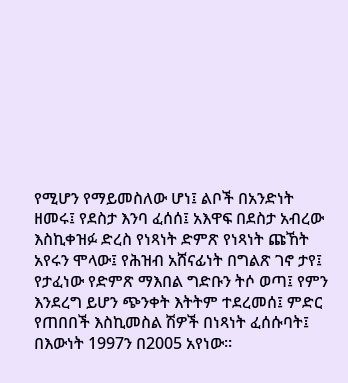የሚሆን የማይመስለው ሆነ፤ ልቦች በአንድነት ዘመሩ፤ የደስታ እንባ ፈሰሰ፤ አእዋፍ በደስታ አብረው እስኪቀዝፉ ድረስ የነጻነት ድምጽ የነጻነት ጩኸት አየሩን ሞላው፤ የሕዝብ አሸናፊነት በግልጽ ገኖ ታየ፤ የታፈነው የድምጽ ማእበል ግድቡን ትሶ ወጣ፤ የምን እንደረግ ይሆን ጭንቀት እትትም ተደረመሰ፤ ምድር የጠበበች እስኪመስል ሽዎች በነጻነት ፈሰሱባት፤ በእውነት 1997ን በ2005 አየነው።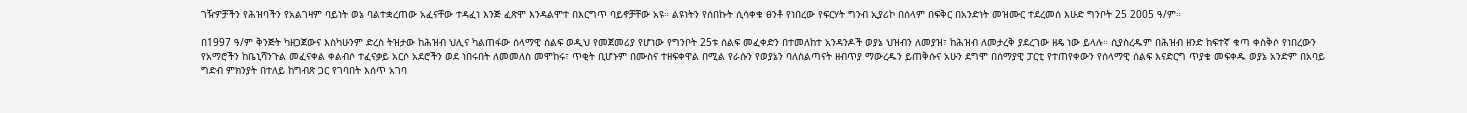ገዥዎቻችን የሕዝባችን የአልገዛም ባይነት ወኔ ባልተቋረጠው አፈናቸው ተዳፈነ እንጅ ፈጽሞ እንዳልሞተ በእርግጥ ባይኖቻቸው አዩ። ልዩነትን የሰበኩት ሲሳቀቁ ፀንቶ የነበረው የፍርሃት ግንብ ኢያሪኮ በሰላም በፍቅር በአንድነት መዝሙር ተደረመሰ እሁድ ግንቦት 25 2005 ዓ/ም።

በ1997 ዓ/ም ቅንጅት ካዘጋጀውና እስካሁንም ድረስ ትዝታው ከሕዝብ ህሊና ካልጠፋው ሰላማዊ ሰልፍ ወዲህ የመጀመሪያ የሆነው የግንቦት 25ቱ ሰልፍ መፈቀድን በተመለከተ አንዳንዶች ወያኔ ህዝብን ለመያዝ፣ ከሕዝብ ለመታረቅ ያደረገው ዘዴ ነው ይላሉ። ሲያስረዱም በሕዝብ ዘንድ ከፍተኛ ቁጣ ቀስቅሶ የነበረውን የአማሮችን ከቤኒሻንጉል መፈናቀል ቀልብሶ ተፈናቃይ አርሶ አደሮችን ወደ ነበሩበት ለመመለስ መሞከሩ፣ ጥቂት ቢሆኑም በሙስና ተዘፍቀዋል በሚል የራሱን የወያኔን ባለስልጣናት ዘብጥያ ማውረዱን ይጠቅሱና አሁን ደግሞ በሰማያዊ ፓርቲ የተጠየቀውን የሰላማዊ ሰልፍ እናድርግ ጥያቄ መፍቀዱ ወያኔ አንድም በአባይ ግድብ ምክንያት በተለይ ከግብጽ ጋር የገባበት እሰጥ አገባ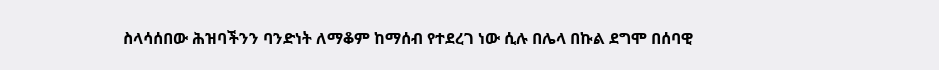ስላሳሰበው ሕዝባችንን ባንድነት ለማቆም ከማሰብ የተደረገ ነው ሲሉ በሌላ በኩል ደግሞ በሰባዊ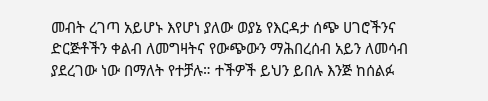መብት ረገጣ አይሆኑ እየሆነ ያለው ወያኔ የእርዳታ ሰጭ ሀገሮችንና ድርጅቶችን ቀልብ ለመግዛትና የውጭውን ማሕበረሰብ አይን ለመሳብ ያደረገው ነው በማለት የተቻሉ። ተችዎች ይህን ይበሉ እንጅ ከሰልፉ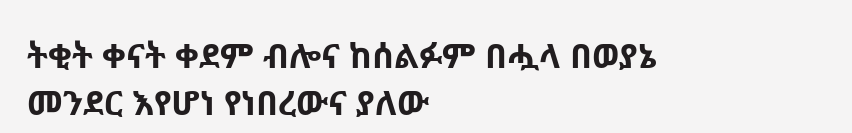ትቂት ቀናት ቀደም ብሎና ከሰልፉም በሗላ በወያኔ መንደር እየሆነ የነበረውና ያለው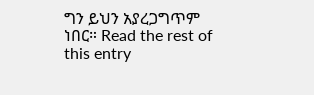ግን ይህን አያረጋግጥም ነበር። Read the rest of this entry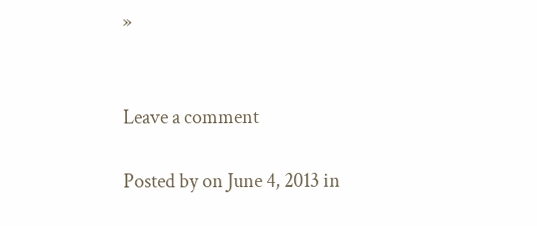»


Leave a comment

Posted by on June 4, 2013 in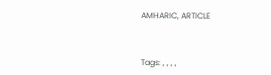AMHARIC, ARTICLE



Tags: , , , ,